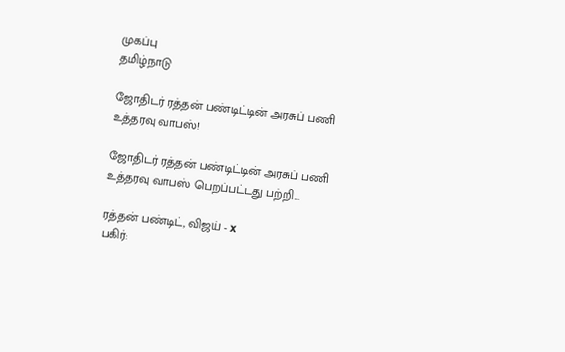முகப்பு
தமிழ்நாடு

ஜோதிடர் ரத்தன் பண்டிட்டின் அரசுப் பணி உத்தரவு வாபஸ்!

ஜோதிடர் ரத்தன் பண்டிட்டின் அரசுப் பணி உத்தரவு வாபஸ் பெறப்பட்டது பற்றி...

ரத்தன் பண்டிட், விஜய் - x
பகிர்: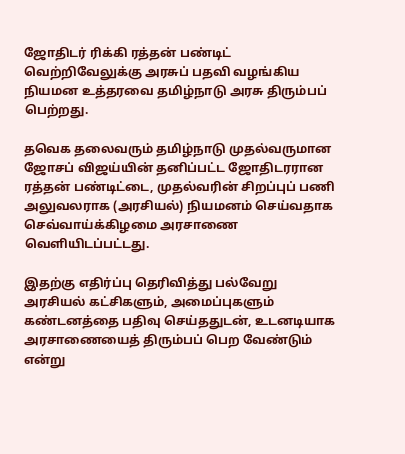ஜோதிடர் ரிக்கி ரத்தன் பண்டிட் வெற்றிவேலுக்கு அரசுப் பதவி வழங்கிய நியமன உத்தரவை தமிழ்நாடு அரசு திரும்பப் பெற்றது.

தவெக தலைவரும் தமிழ்நாடு முதல்வருமான ஜோசப் விஜய்யின் தனிப்பட்ட ஜோதிடரரான ரத்தன் பண்டிட்டை, முதல்வரின் சிறப்புப் பணி அலுவலராக (அரசியல்) நியமனம் செய்வதாக செவ்வாய்க்கிழமை அரசாணை வெளியிடப்பட்டது.

இதற்கு எதிர்ப்பு தெரிவித்து பல்வேறு அரசியல் கட்சிகளும், அமைப்புகளும் கண்டனத்தை பதிவு செய்ததுடன், உடனடியாக அரசாணையைத் திரும்பப் பெற வேண்டும் என்று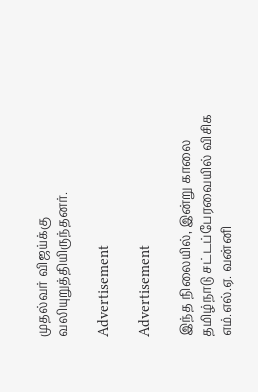முதல்வர் விஜய்க்கு வலியுறுத்தியிருந்தனர்.

Advertisement

Advertisement

இந்த நிலையில், இன்று காலை தமிழ்நாடு சட்டப்பேரவையில் விசிக எம்.எல்.ஏ. வன்னி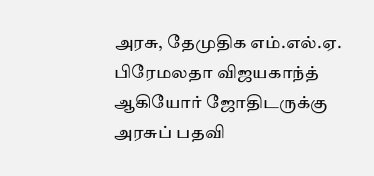அரசு, தேமுதிக எம்.எல்.ஏ. பிரேமலதா விஜயகாந்த் ஆகியோர் ஜோதிடருக்கு அரசுப் பதவி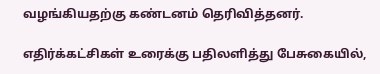வழங்கியதற்கு கண்டனம் தெரிவித்தனர்.

எதிர்க்கட்சிகள் உரைக்கு பதிலளித்து பேசுகையில்,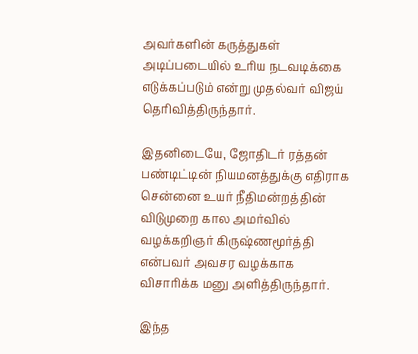அவர்களின் கருத்துகள் அடிப்படையில் உரிய நடவடிக்கை எடுக்கப்படும் என்று முதல்வர் விஜய் தெரிவித்திருந்தார்.

இதனிடையே, ஜோதிடர் ரத்தன் பண்டிட்டின் நியமனத்துக்கு எதிராக சென்னை உயர் நீதிமன்றத்தின் விடுமுறை கால அமர்வில் வழக்கறிஞர் கிருஷ்ணமூர்த்தி என்பவர் அவசர வழக்காக விசாரிக்க மனு அளித்திருந்தார்.

இந்த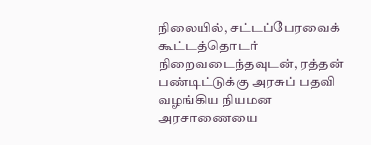நிலையில், சட்டப்பேரவைக் கூட்டத்தொடர் நிறைவடைந்தவுடன், ரத்தன் பண்டிட்டுக்கு அரசுப் பதவி வழங்கிய நியமன அரசாணையை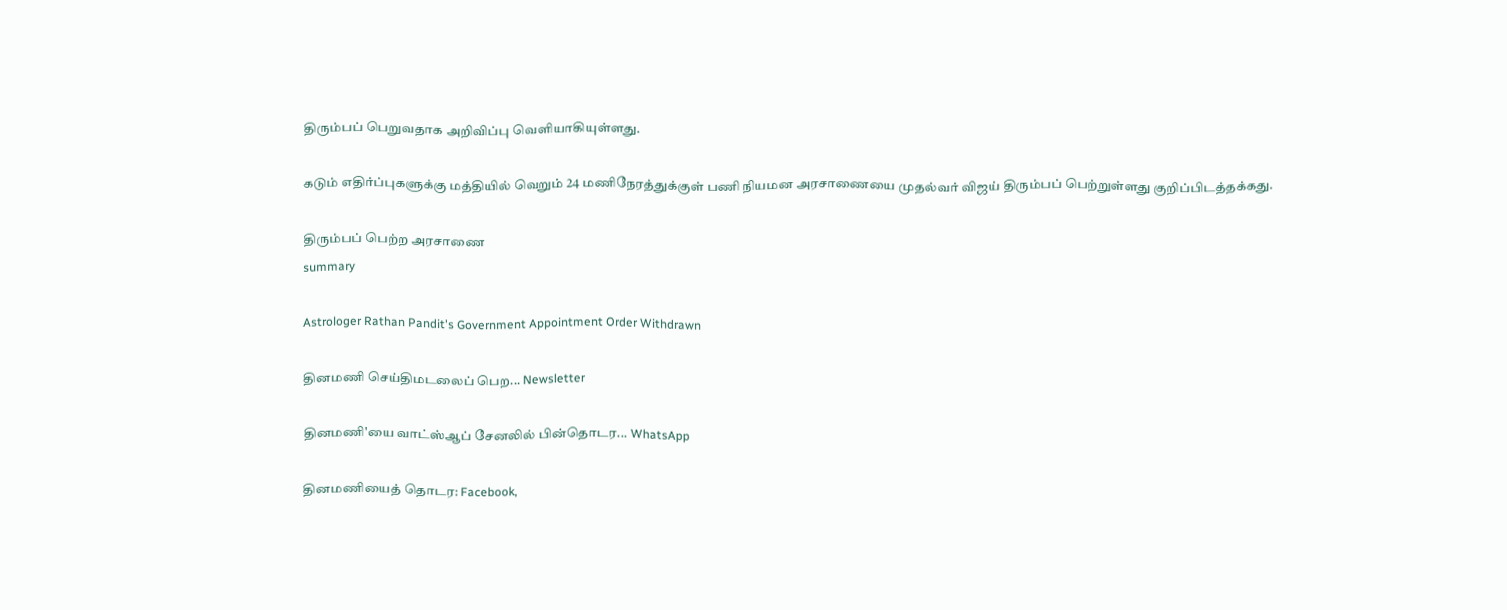திரும்பப் பெறுவதாக அறிவிப்பு வெளியாகியுள்ளது.

கடும் எதிர்ப்புகளுக்கு மத்தியில் வெறும் 24 மணிநேரத்துக்குள் பணி நியமன அரசாணையை முதல்வர் விஜய் திரும்பப் பெற்றுள்ளது குறிப்பிடத்தக்கது.

திரும்பப் பெற்ற அரசாணை
summary

Astrologer Rathan Pandit's Government Appointment Order Withdrawn

தினமணி செய்திமடலைப் பெற... Newsletter

தினமணி'யை வாட்ஸ்ஆப் சேனலில் பின்தொடர... WhatsApp

தினமணியைத் தொடர: Facebook,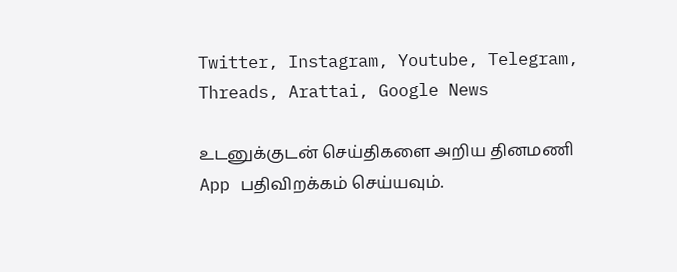Twitter, Instagram, Youtube, Telegram, Threads, Arattai, Google News

உடனுக்குடன் செய்திகளை அறிய தினமணி App பதிவிறக்கம் செய்யவும்.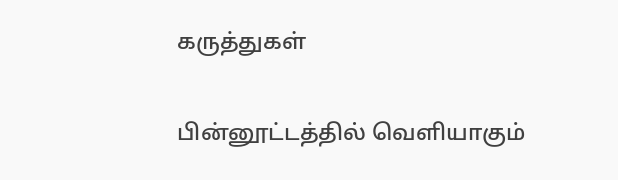கருத்துகள்

பின்னூட்டத்தில் வெளியாகும்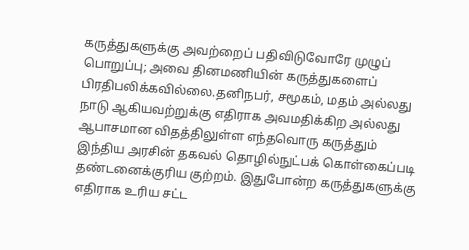கருத்துகளுக்கு அவற்றைப் பதிவிடுவோரே முழுப் பொறுப்பு; அவை தினமணியின் கருத்துகளைப் பிரதிபலிக்கவில்லை.தனிநபர், சமூகம், மதம் அல்லது நாடு ஆகியவற்றுக்கு எதிராக அவமதிக்கிற அல்லது ஆபாசமான விதத்திலுள்ள எந்தவொரு கருத்தும் இந்திய அரசின் தகவல் தொழில்நுட்பக் கொள்கைப்படி தண்டனைக்குரிய குற்றம். இதுபோன்ற கருத்துகளுக்கு எதிராக உரிய சட்ட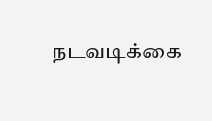நடவடிக்கை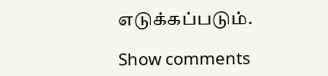எடுக்கப்படும்.

Show comments